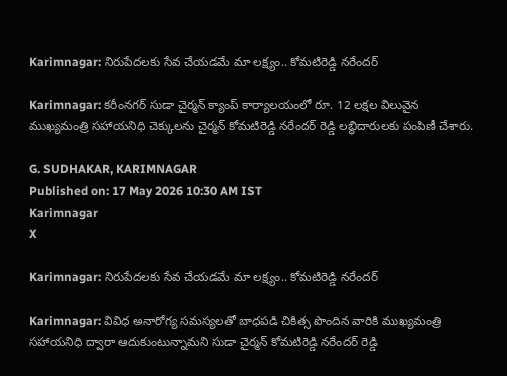Karimnagar: నిరుపేదలకు సేవ చేయడమే మా లక్ష్యం.. కోమటిరెడ్డి నరేందర్

Karimnagar: కరీంనగర్ సుడా చైర్మన్ క్యాంప్ కార్యాలయంలో రూ. 12 లక్షల విలువైన ముఖ్యమంత్రి సహాయనిధి చెక్కులను చైర్మన్ కోమటిరెడ్డి నరేందర్ రెడ్డి లబ్ధిదారులకు పంపిణీ చేశారు.

G. SUDHAKAR, KARIMNAGAR
Published on: 17 May 2026 10:30 AM IST
Karimnagar
X

Karimnagar: నిరుపేదలకు సేవ చేయడమే మా లక్ష్యం.. కోమటిరెడ్డి నరేందర్

Karimnagar: వివిధ అనారోగ్య సమస్యలతో బాధపడి చికిత్స పొందిన వారికి ముఖ్యమంత్రి సహాయనిధి ద్వారా ఆదుకుంటున్నామని సుడా చైర్మన్ కోమటిరెడ్డి నరేందర్ రెడ్డి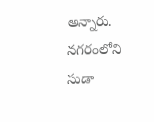అన్నారు. నగరంలోని సుడా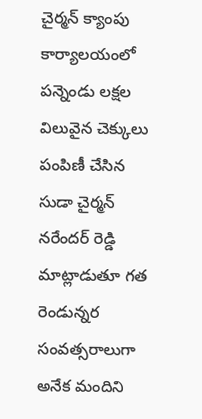చైర్మన్ క్యాంపు కార్యాలయంలో పన్నెండు లక్షల విలువైన చెక్కులు పంపిణీ చేసిన సుడా చైర్మన్ నరేందర్ రెడ్డి మాట్లాడుతూ గత రెండున్నర సంవత్సరాలుగా అనేక మందిని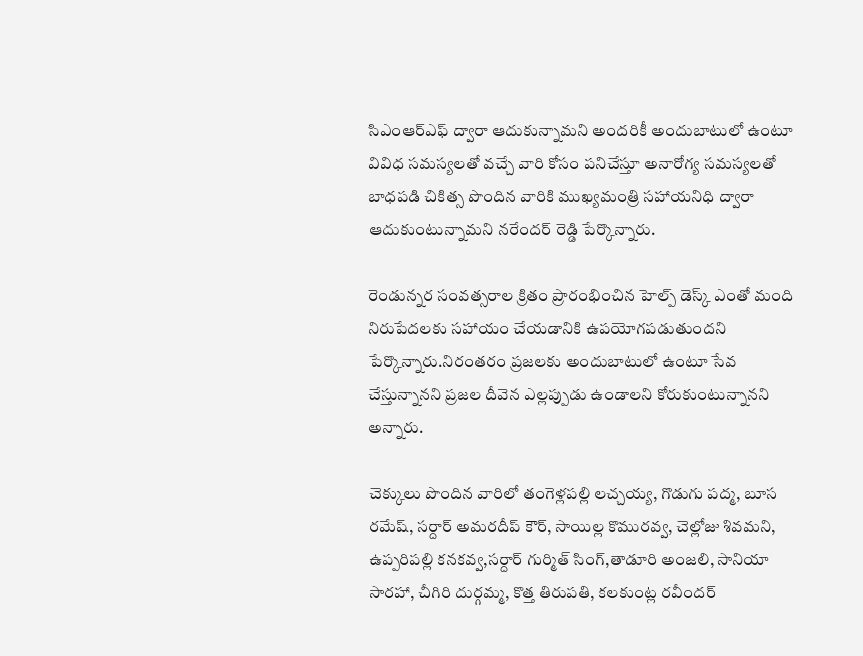సిఎంఆర్ఎఫ్ ద్వారా ఆదుకున్నామని అందరికీ అందుబాటులో ఉంటూ వివిధ సమస్యలతో వచ్చే వారి కోసం పనిచేస్తూ అనారోగ్య సమస్యలతో బాధపడి చికిత్స పొందిన వారికి ముఖ్యమంత్రి సహాయనిధి ద్వారా ఆదుకుంటున్నామని నరేందర్ రెడ్డి పేర్కొన్నారు.

రెండున్నర సంవత్సరాల క్రితం ప్రారంభించిన హెల్ప్ డెస్క్ ఎంతో మంది నిరుపేదలకు సహాయం చేయడానికి ఉపయోగపడుతుందని పేర్కొన్నారు.నిరంతరం ప్రజలకు అందుబాటులో ఉంటూ సేవ చేస్తున్నానని ప్రజల దీవెన ఎల్లప్పుడు ఉండాలని కోరుకుంటున్నానని అన్నారు.

చెక్కులు పొందిన వారిలో తంగెళ్లపల్లి లచ్చయ్య, గొడుగు పద్మ, బూస రమేష్, సర్దార్ అమరదీప్ కౌర్, సాయిల్ల కొమురవ్వ, చెల్లోజు శివమని, ఉప్పరిపల్లి కనకవ్వ,సర్దార్ గుర్మిత్ సింగ్,తాడూరి అంజలి, సానియా సారహా, చీగిరి దుర్గమ్మ, కొత్త తిరుపతి, కలకుంట్ల రవీందర్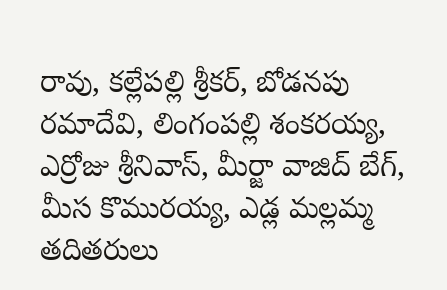రావు, కల్లేపల్లి శ్రీకర్, బోడనపు రమాదేవి, లింగంపల్లి శంకరయ్య, ఎర్రోజు శ్రీనివాస్, మీర్జా వాజిద్ బేగ్, మీస కొమురయ్య, ఎడ్ల మల్లమ్మ తదితరులు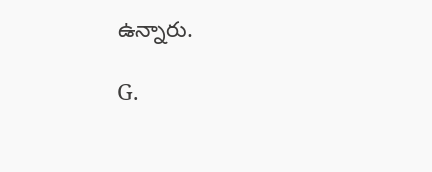ఉన్నారు.

G.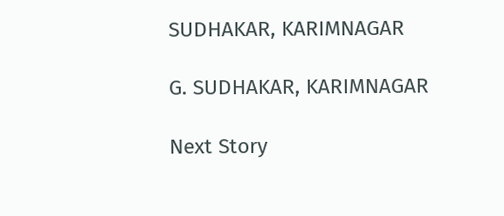SUDHAKAR, KARIMNAGAR

G. SUDHAKAR, KARIMNAGAR

Next Story